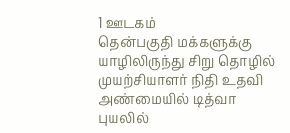1 ஊடகம்
தென்பகுதி மக்களுக்கு யாழிலிருந்து சிறு தொழில் முயற்சியாளர் நிதி உதவி
அண்மையில் டித்வா புயலில்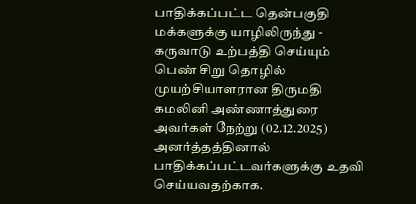பாதிக்கப்பட்ட தென்பகுதி மக்களுக்கு யாழிலிருந்து - கருவாடு உற்பத்தி செய்யும் பெண் சிறு தொழில் முயற்சியாளரான திருமதி கமலினி அண்ணாத்துரை அவர்கள் நேற்று (02.12.2025) அனர்த்தத்தினால் பாதிக்கப்பட்டவர்களுக்கு உதவி செய்யவதற்காக.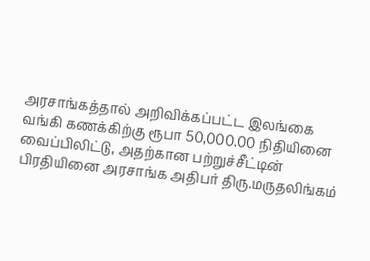அரசாங்கத்தால் அறிவிக்கப்பட்ட இலங்கை வங்கி கணக்கிற்கு ரூபா 50,000.00 நிதியினை வைப்பிலிட்டு, அதற்கான பற்றுச்சீட்டின் பிரதியினை அரசாங்க அதிபர் திரு.மருதலிங்கம்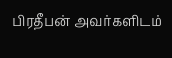பிரதீபன் அவர்களிடம்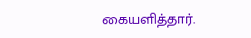கையளித்தார்.